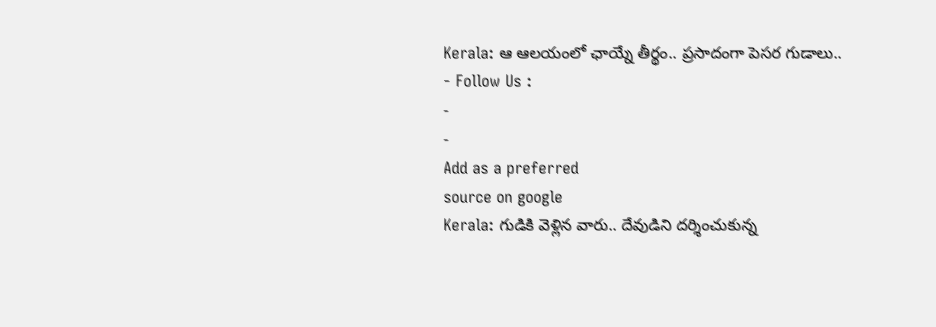Kerala: ఆ ఆలయంలో ఛాయ్నే తీర్థం.. ప్రసాదంగా పెసర గుడాలు..
- Follow Us :
-
-
Add as a preferred
source on google
Kerala: గుడికి వెళ్లిన వారు.. దేవుడిని దర్శించుకున్న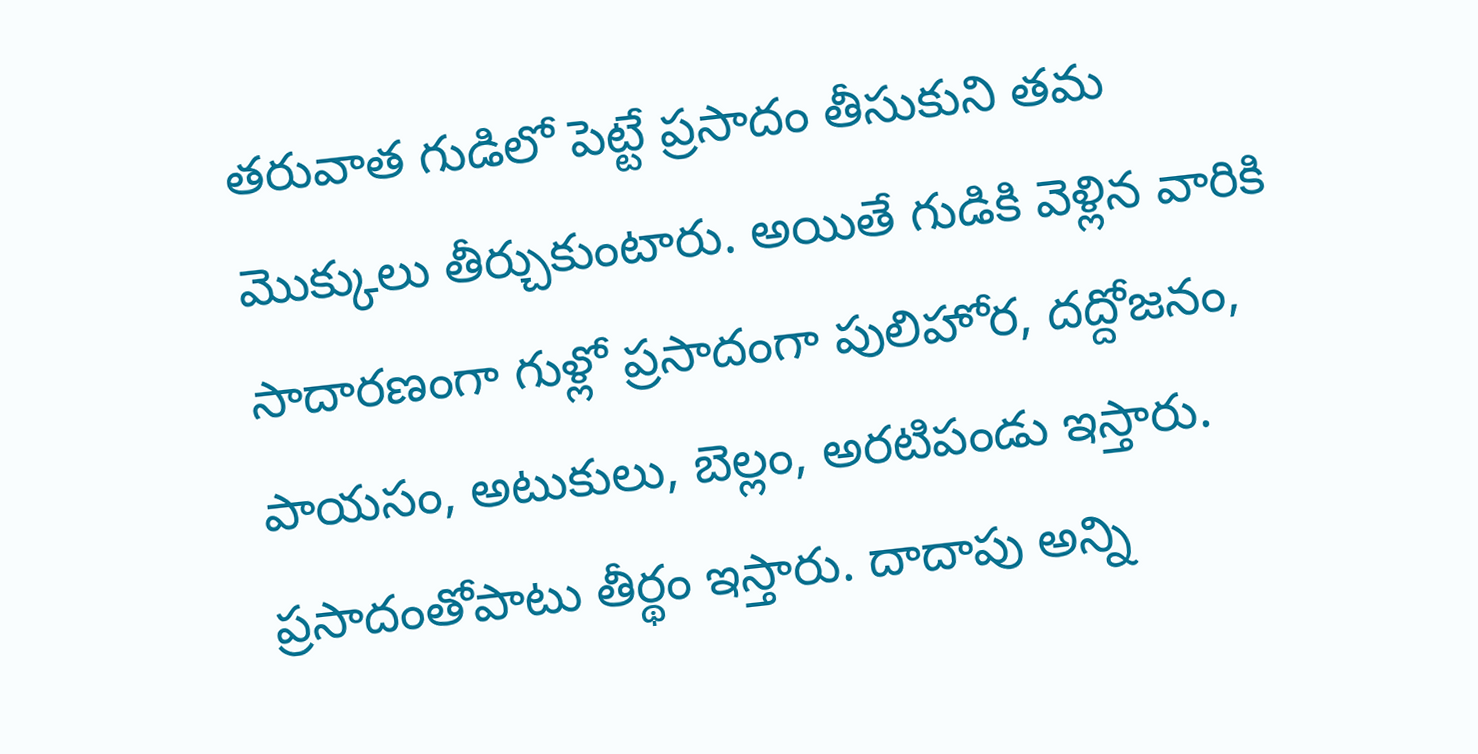తరువాత గుడిలో పెట్టే ప్రసాదం తీసుకుని తమ మొక్కులు తీర్చుకుంటారు. అయితే గుడికి వెళ్లిన వారికి సాదారణంగా గుళ్లో ప్రసాదంగా పులిహోర, దద్దోజనం, పాయసం, అటుకులు, బెల్లం, అరటిపండు ఇస్తారు. ప్రసాదంతోపాటు తీర్థం ఇస్తారు. దాదాపు అన్ని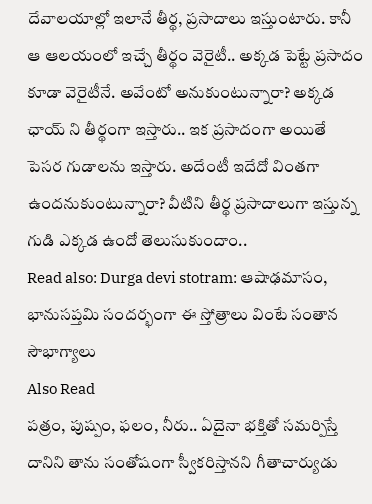దేవాలయాల్లో ఇలానే తీర్థ, ప్రసాదాలు ఇస్తుంటారు. కానీ ఆ ఆలయంలో ఇచ్చే తీర్థం వెరైటీ.. అక్కడ పెట్టే ప్రసాదం కూడా వెరైటీనే. అవేంటో అనుకుంటున్నారా? అక్కడ ఛాయ్ ని తీర్థంగా ఇస్తారు.. ఇక ప్రసాదంగా అయితే పెసర గుడాలను ఇస్తారు. అదేంటీ ఇదేదో వింతగా ఉందనుకుంటున్నారా? వీటిని తీర్థ ప్రసాదాలుగా ఇస్తున్న గుడి ఎక్కడ ఉందో తెలుసుకుందాం..
Read also: Durga devi stotram: ఆషాఢమాసం, భానుసప్తమి సందర్భంగా ఈ స్తోత్రాలు వింటే సంతాన సౌభాగ్యాలు
Also Read
పత్రం, పుష్పం, ఫలం, నీరు.. ఏదైనా భక్తితో సమర్పిస్తే దానిని తాను సంతోషంగా స్వీకరిస్తానని గీతాచార్యుడు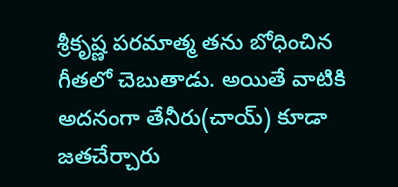శ్రీకృష్ణ పరమాత్మ తను బోధించిన గీతలో చెబుతాడు. అయితే వాటికి అదనంగా తేనీరు(చాయ్) కూడా జతచేర్చారు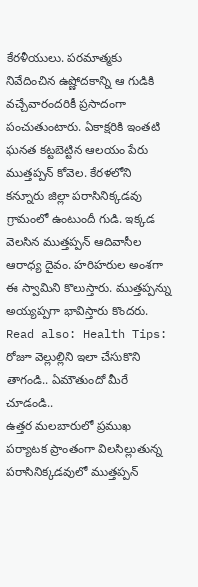కేరళీయులు. పరమాత్మకు నివేదించిన ఉష్ణోదకాన్ని ఆ గుడికి వచ్చేవారందరికీ ప్రసాదంగా పంచుతుంటారు. ఏకాక్షరికి ఇంతటి ఘనత కట్టబెట్టిన ఆలయం పేరు ముత్తప్పన్ కోవెల. కేరళలోని కన్నూరు జిల్లా పరాసినిక్కడవు గ్రామంలో ఉంటుందీ గుడి. ఇక్కడ వెలసిన ముత్తప్పన్ ఆదివాసీల ఆరాధ్య దైవం. హరిహరుల అంశగా ఈ స్వామిని కొలుస్తారు. ముత్తప్పన్ను అయ్యప్పగా భావిస్తారు కొందరు.
Read also: Health Tips: రోజూ వెల్లుల్లిని ఇలా చేసుకొని తాగండి.. ఏమౌతుందో మీరే చూడండి..
ఉత్తర మలబారులో ప్రముఖ పర్యాటక ప్రాంతంగా విలసిల్లుతున్న పరాసినిక్కడవులో ముత్తప్పన్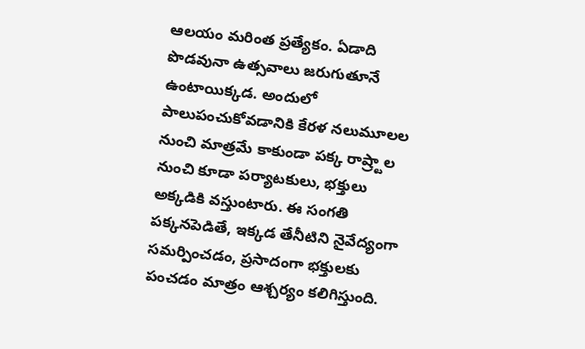ఆలయం మరింత ప్రత్యేకం. ఏడాది పొడవునా ఉత్సవాలు జరుగుతూనే ఉంటాయిక్కడ. అందులో పాలుపంచుకోవడానికి కేరళ నలుమూలల నుంచి మాత్రమే కాకుండా పక్క రాష్ర్టాల నుంచి కూడా పర్యాటకులు, భక్తులు అక్కడికి వస్తుంటారు. ఈ సంగతి పక్కనపెడితే, ఇక్కడ తేనీటిని నైవేద్యంగా సమర్పించడం, ప్రసాదంగా భక్తులకు పంచడం మాత్రం ఆశ్చర్యం కలిగిస్తుంది.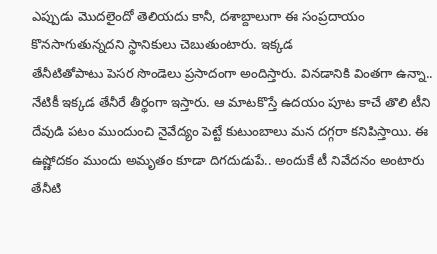ఎప్పుడు మొదలైందో తెలియదు కానీ, దశాబ్దాలుగా ఈ సంప్రదాయం కొనసాగుతున్నదని స్థానికులు చెబుతుంటారు. ఇక్కడ
తేనీటితోపాటు పెసర సొండెలు ప్రసాదంగా అందిస్తారు. వినడానికి వింతగా ఉన్నా.. నేటికీ ఇక్కడ తేనీరే తీర్థంగా ఇస్తారు. ఆ మాటకొస్తే ఉదయం పూట కాచే తొలి టీని దేవుడి పటం ముందుంచి నైవేద్యం పెట్టే కుటుంబాలు మన దగ్గరా కనిపిస్తాయి. ఈ ఉష్ణోదకం ముందు అమృతం కూడా దిగదుడుపే.. అందుకే టీ నివేదనం అంటారు తేనీటి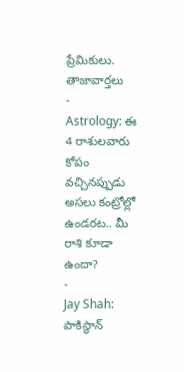ప్రేమికులు.
తాజావార్తలు
-
Astrology: ఈ 4 రాశులవారు కోపం వచ్చినప్పుడు అసలు కంట్రోల్లో ఉండరట.. మీ రాశి కూడా ఉందా?
-
Jay Shah: పాకిస్థాన్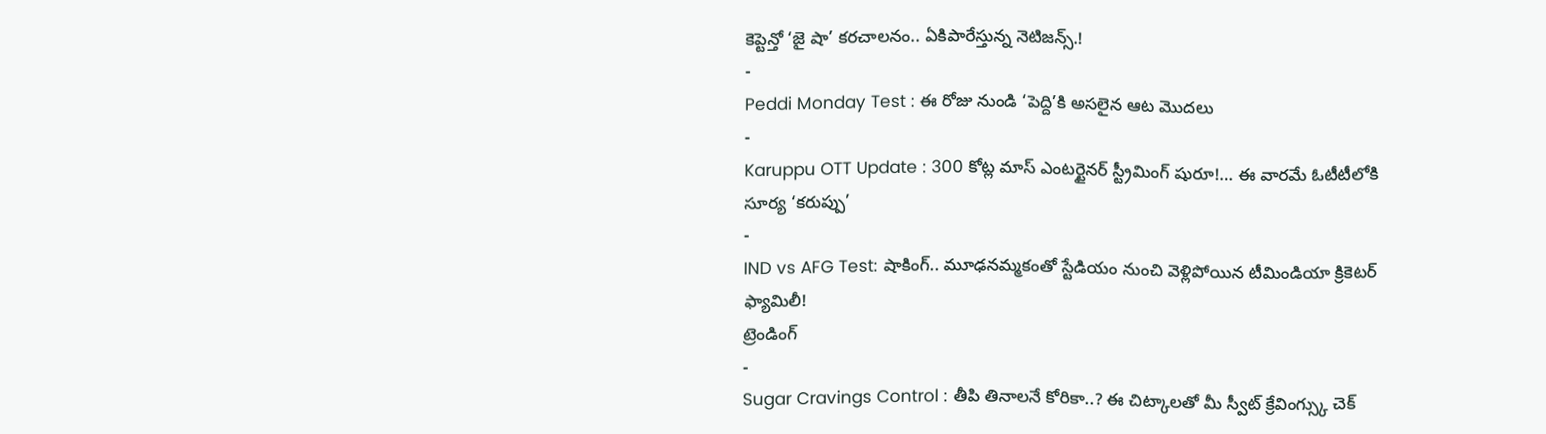కెప్టెన్తో ‘జై షా’ కరచాలనం.. ఏకిపారేస్తున్న నెటిజన్స్.!
-
Peddi Monday Test : ఈ రోజు నుండి ‘పెద్ది’కి అసలైన ఆట మొదలు
-
Karuppu OTT Update : 300 కోట్ల మాస్ ఎంటర్టైనర్ స్ట్రీమింగ్ షురూ!… ఈ వారమే ఓటీటీలోకి సూర్య ‘కరుప్పు’
-
IND vs AFG Test: షాకింగ్.. మూఢనమ్మకంతో స్టేడియం నుంచి వెళ్లిపోయిన టీమిండియా క్రికెటర్ ఫ్యామిలీ!
ట్రెండింగ్
-
Sugar Cravings Control : తీపి తినాలనే కోరికా..? ఈ చిట్కాలతో మీ స్వీట్ క్రేవింగ్స్కు చెక్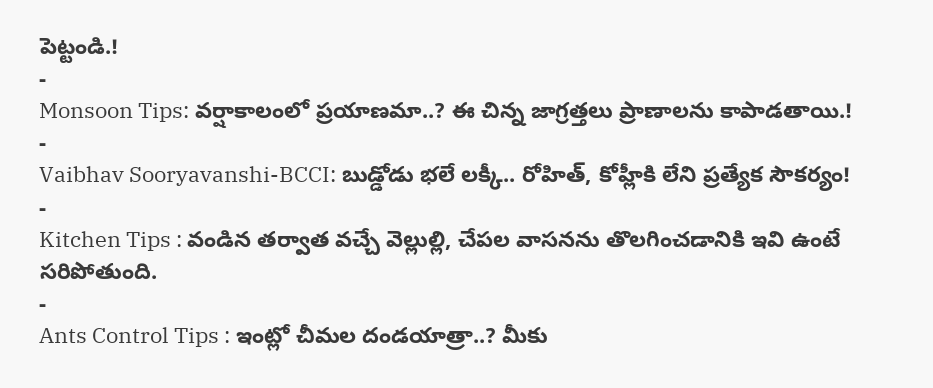పెట్టండి.!
-
Monsoon Tips: వర్షాకాలంలో ప్రయాణమా..? ఈ చిన్న జాగ్రత్తలు ప్రాణాలను కాపాడతాయి.!
-
Vaibhav Sooryavanshi-BCCI: బుడ్డోడు భలే లక్కీ.. రోహిత్, కోహ్లీకి లేని ప్రత్యేక సౌకర్యం!
-
Kitchen Tips : వండిన తర్వాత వచ్చే వెల్లుల్లి, చేపల వాసనను తొలగించడానికి ఇవి ఉంటే సరిపోతుంది.
-
Ants Control Tips : ఇంట్లో చీమల దండయాత్రా..? మీకు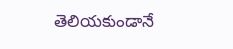తెలియకుండానే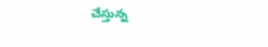చేస్తున్న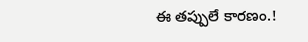ఈ తప్పులే కారణం.!